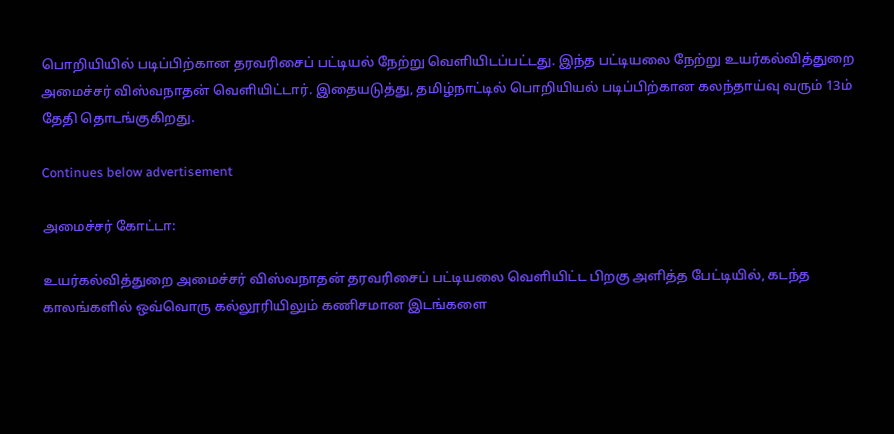பொறியியில் படிப்பிற்கான தரவரிசைப் பட்டியல் நேற்று வெளியிடப்பட்டது. இந்த பட்டியலை நேற்று உயர்கல்வித்துறை அமைச்சர் விஸ்வநாதன் வெளியிட்டார். இதையடுத்து, தமிழ்நாட்டில் பொறியியல் படிப்பிற்கான கலந்தாய்வு வரும் 13ம் தேதி தொடங்குகிறது.

Continues below advertisement

அமைச்சர் கோட்டா:

உயர்கல்வித்துறை அமைச்சர் விஸ்வநாதன் தரவரிசைப் பட்டியலை வெளியிட்ட பிறகு அளித்த பேட்டியில், கடந்த காலங்களில் ஒவ்வொரு கல்லூரியிலும் கணிசமான இடங்களை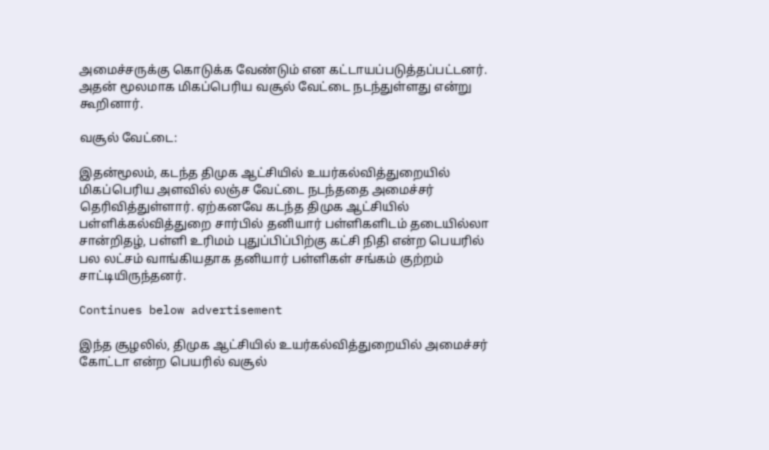அமைச்சருக்கு கொடுக்க வேண்டும் என கட்டாயப்படுத்தப்பட்டனர். அதன் மூலமாக மிகப்பெரிய வசூல் வேட்டை நடந்துள்ளது என்று கூறினார்.

வசூல் வேட்டை:

இதன்மூலம், கடந்த திமுக ஆட்சியில் உயர்கல்வித்துறையில் மிகப்பெரிய அளவில் லஞ்ச வேட்டை நடந்ததை அமைச்சர் தெரிவித்துள்ளார். ஏற்கனவே கடந்த திமுக ஆட்சியில் பள்ளிக்கல்வித்துறை சார்பில் தனியார் பள்ளிகளிடம் தடையில்லா சான்றிதழ், பள்ளி உரிமம் புதுப்பிப்பிற்கு கட்சி நிதி என்ற பெயரில் பல லட்சம் வாங்கியதாக தனியார் பள்ளிகள் சங்கம் குற்றம் சாட்டியிருந்தனர்.

Continues below advertisement

இந்த சூழலில், திமுக ஆட்சியில் உயர்கல்வித்துறையில் அமைச்சர் கோட்டா என்ற பெயரில் வசூல்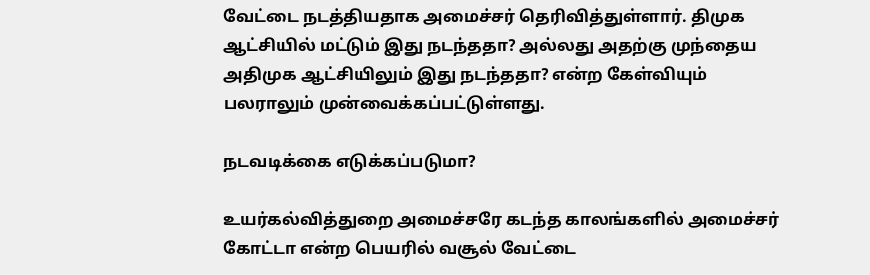வேட்டை நடத்தியதாக அமைச்சர் தெரிவித்துள்ளார். திமுக ஆட்சியில் மட்டும் இது நடந்ததா? அல்லது அதற்கு முந்தைய அதிமுக ஆட்சியிலும் இது நடந்ததா? என்ற கேள்வியும் பலராலும் முன்வைக்கப்பட்டுள்ளது.

நடவடிக்கை எடுக்கப்படுமா?

உயர்கல்வித்துறை அமைச்சரே கடந்த காலங்களில் அமைச்சர் கோட்டா என்ற பெயரில் வசூல் வேட்டை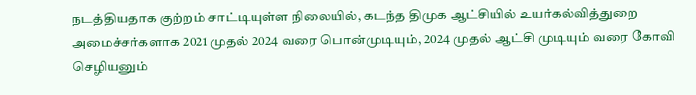நடத்தியதாக குற்றம் சாட்டியுள்ள நிலையில், கடந்த திமுக ஆட்சியில் உயர்கல்வித்துறை அமைச்சர்களாக 2021 முதல் 2024 வரை பொன்முடியும், 2024 முதல் ஆட்சி முடியும் வரை கோவி செழியனும்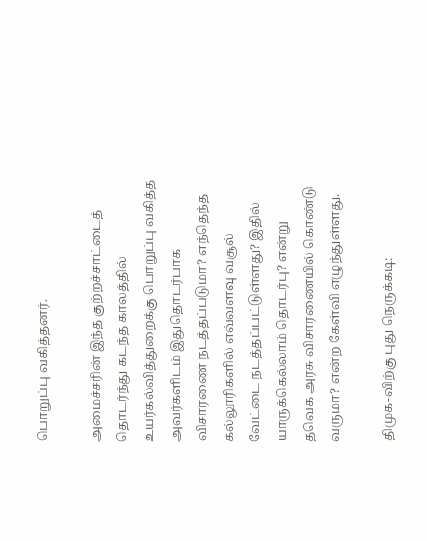பொறுப்பு வகித்தனர்.

அமைச்சரின் இந்த குற்றச்சாட்டைத் தொடர்ந்து கடந்த காலத்தில் உயர்கல்வித்துறைக்கு பொறுப்பு வகித்த அவர்களிடம் இதுதொடர்பாக விசாரணை நடத்தப்படுமா? எந்தெந்த கல்லூரிகளில் எவ்வளவு வசூல் வேட்டை நடத்தப்பட்டுள்ளது? இதில் யாருக்கெல்லாம் தொடர்பு? என்று தவெக அரசு விசாரணையில் கொண்டு வருமா? என்ற கேள்வி எழுந்துள்ளது.

திமுக-விற்கு புது நெருக்கடி: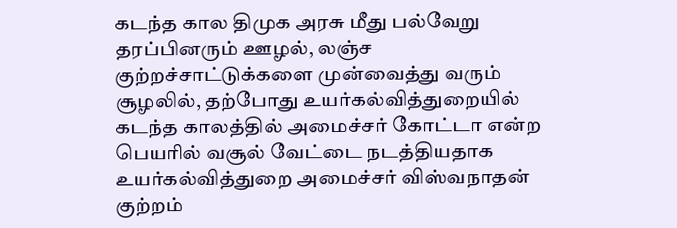கடந்த கால திமுக அரசு மீது பல்வேறு தரப்பினரும் ஊழல், லஞ்ச குற்றச்சாட்டுக்களை முன்வைத்து வரும் சூழலில், தற்போது உயர்கல்வித்துறையில் கடந்த காலத்தில் அமைச்சர் கோட்டா என்ற பெயரில் வசூல் வேட்டை நடத்தியதாக உயர்கல்வித்துறை அமைச்சர் விஸ்வநாதன் குற்றம்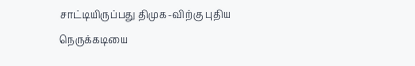சாட்டியிருப்பது திமுக-விற்கு புதிய நெருக்கடியை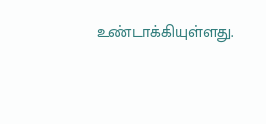உண்டாக்கியுள்ளது.